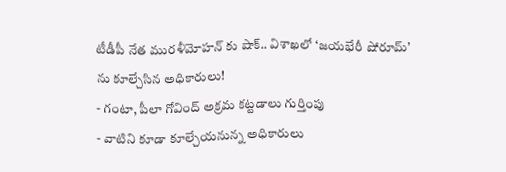టీడీపీ నేత మురళీమోహన్ కు షాక్.. విశాఖలో ‘జయభేరీ షోరూమ్’ ను కూల్చేసిన అధికారులు!
- గంటా, పీలా గోవింద్ అక్రమ కట్టడాలు గుర్తింపు
- వాటిని కూడా కూల్చేయనున్న అధికారులు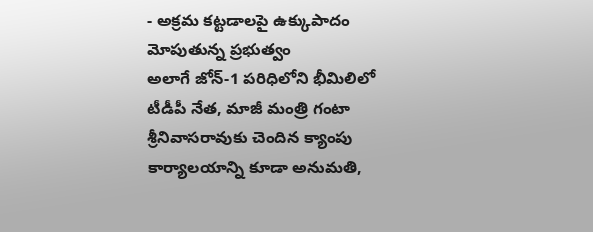- అక్రమ కట్టడాలపై ఉక్కుపాదం మోపుతున్న ప్రభుత్వం
అలాగే జోన్-1 పరిధిలోని భీమిలిలో టీడీపీ నేత, మాజీ మంత్రి గంటా శ్రీనివాసరావుకు చెందిన క్యాంపు కార్యాలయాన్ని కూడా అనుమతి,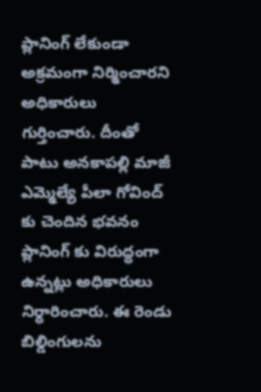ప్లానింగ్ లేకుండా అక్రమంగా నిర్మించారని అధికారులు గుర్తించారు. దీంతో పాటు అనకాపల్లి మాజీ ఎమ్మెల్యే పీలా గోవింద్ కు చెందిన భవనం ప్లానింగ్ కు విరుద్ధంగా ఉన్నట్లు అధికారులు నిర్ధారించారు. ఈ రెండు బిల్డింగులను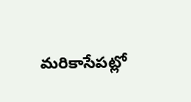మరికాసేపట్లో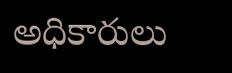అధికారులు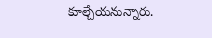కూల్చేయనున్నారు.